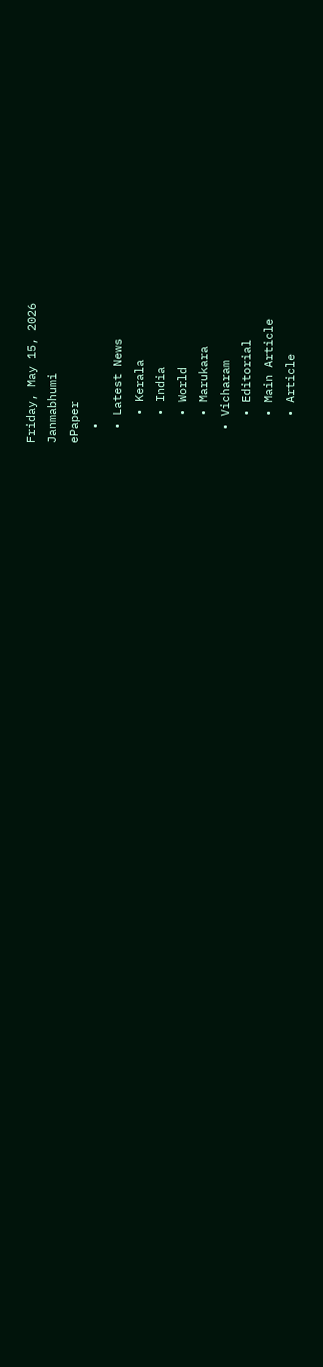Friday, May 15, 2026
Janmabhumi
ePaper
  •
  • Latest News
    • Kerala
    • India
    • World
    • Marukara
  • Vicharam
    • Editorial
    • Main Article
    • Article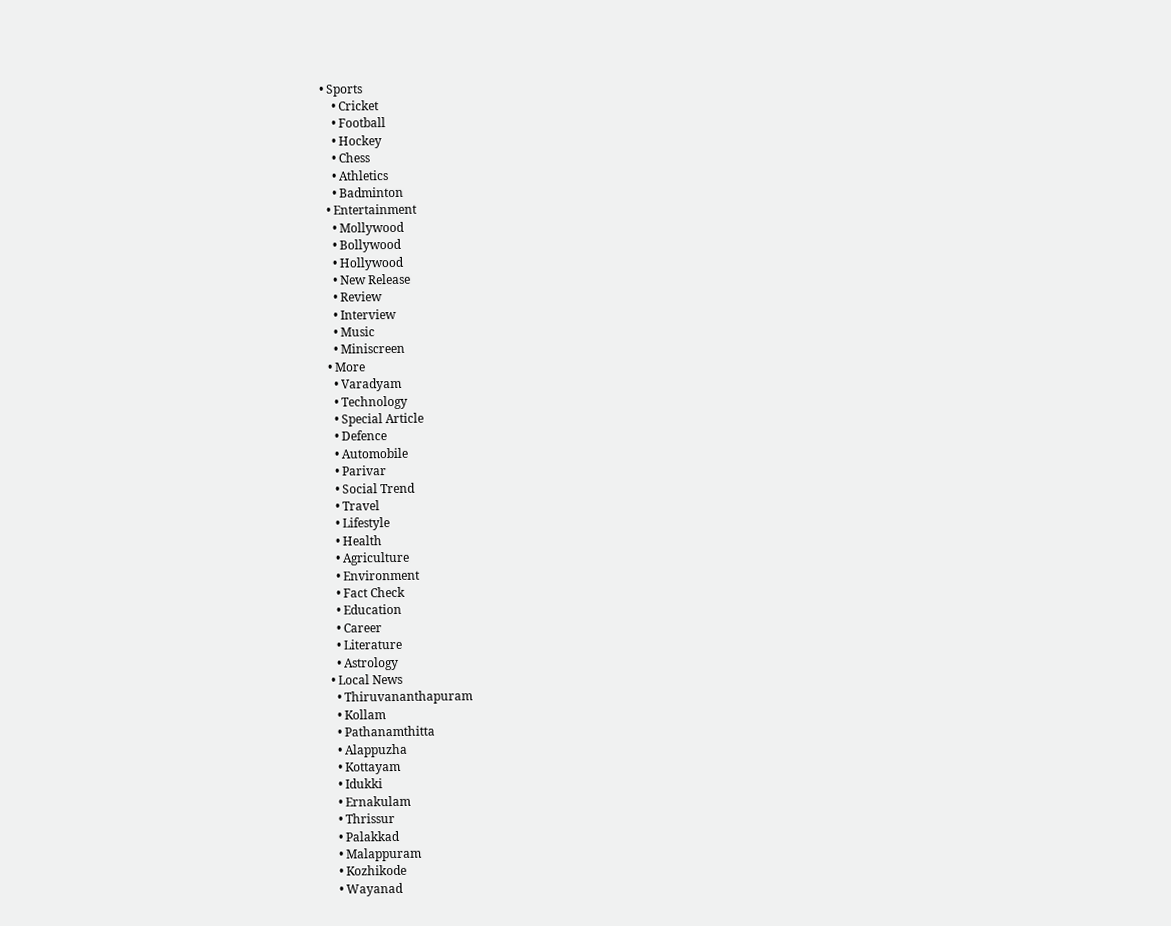• Sports
    • Cricket
    • Football
    • Hockey
    • Chess
    • Athletics
    • Badminton
  • Entertainment
    • Mollywood
    • Bollywood
    • Hollywood
    • New Release
    • Review
    • Interview
    • Music
    • Miniscreen
  • More
    • Varadyam
    • Technology
    • Special Article
    • Defence
    • Automobile
    • Parivar
    • Social Trend
    • Travel
    • Lifestyle
    • Health
    • Agriculture
    • Environment
    • Fact Check
    • Education
    • Career
    • Literature
    • Astrology
  • Local News
    • Thiruvananthapuram
    • Kollam
    • Pathanamthitta
    • Alappuzha
    • Kottayam
    • Idukki
    • Ernakulam
    • Thrissur
    • Palakkad
    • Malappuram
    • Kozhikode
    • Wayanad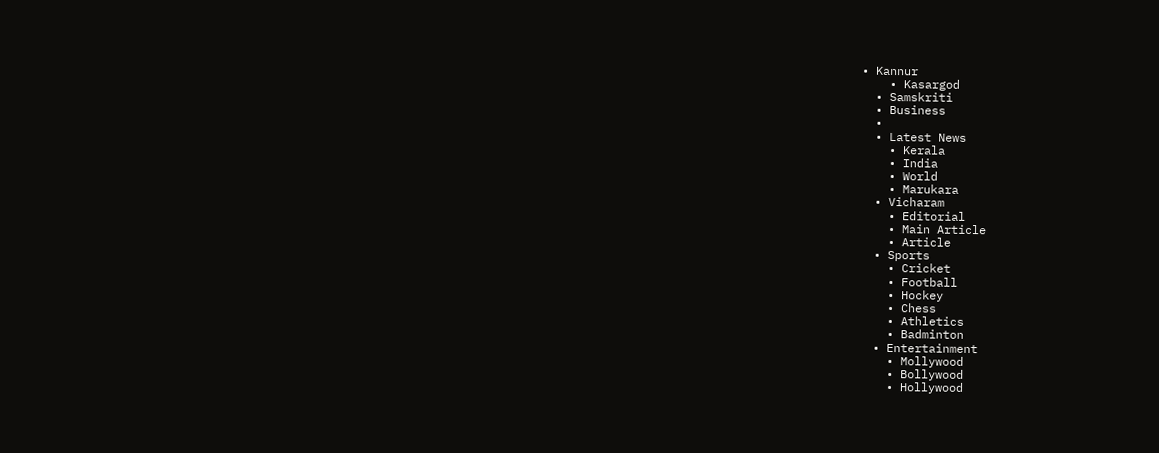• Kannur
    • Kasargod
  • Samskriti
  • Business
  •
  • Latest News
    • Kerala
    • India
    • World
    • Marukara
  • Vicharam
    • Editorial
    • Main Article
    • Article
  • Sports
    • Cricket
    • Football
    • Hockey
    • Chess
    • Athletics
    • Badminton
  • Entertainment
    • Mollywood
    • Bollywood
    • Hollywood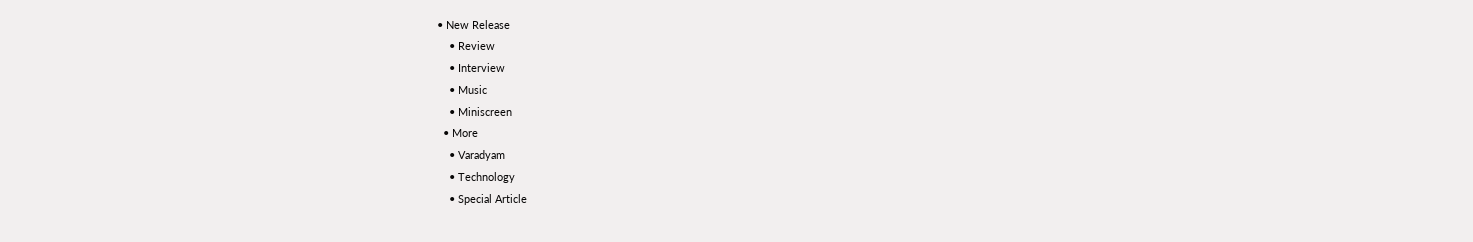• New Release
    • Review
    • Interview
    • Music
    • Miniscreen
  • More
    • Varadyam
    • Technology
    • Special Article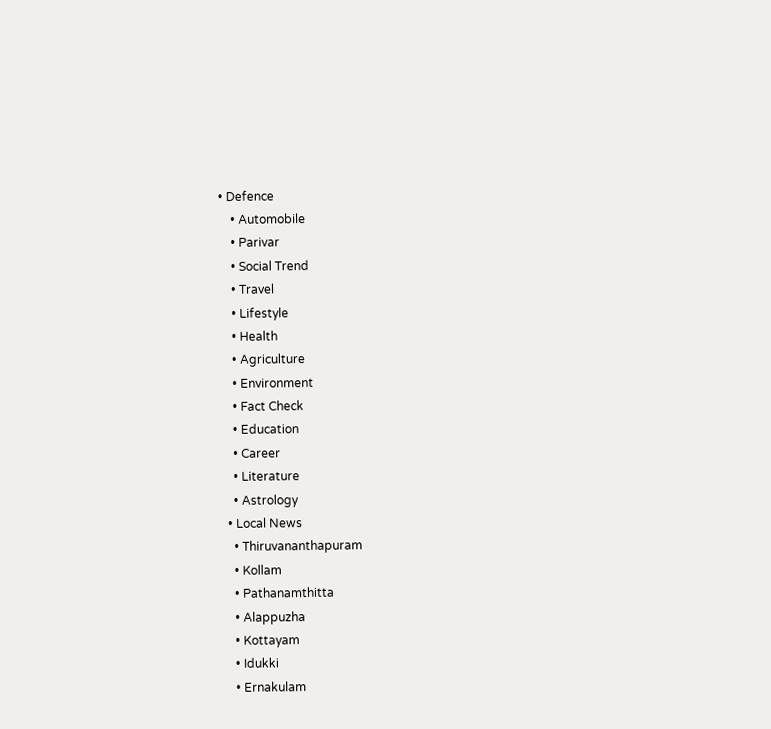• Defence
    • Automobile
    • Parivar
    • Social Trend
    • Travel
    • Lifestyle
    • Health
    • Agriculture
    • Environment
    • Fact Check
    • Education
    • Career
    • Literature
    • Astrology
  • Local News
    • Thiruvananthapuram
    • Kollam
    • Pathanamthitta
    • Alappuzha
    • Kottayam
    • Idukki
    • Ernakulam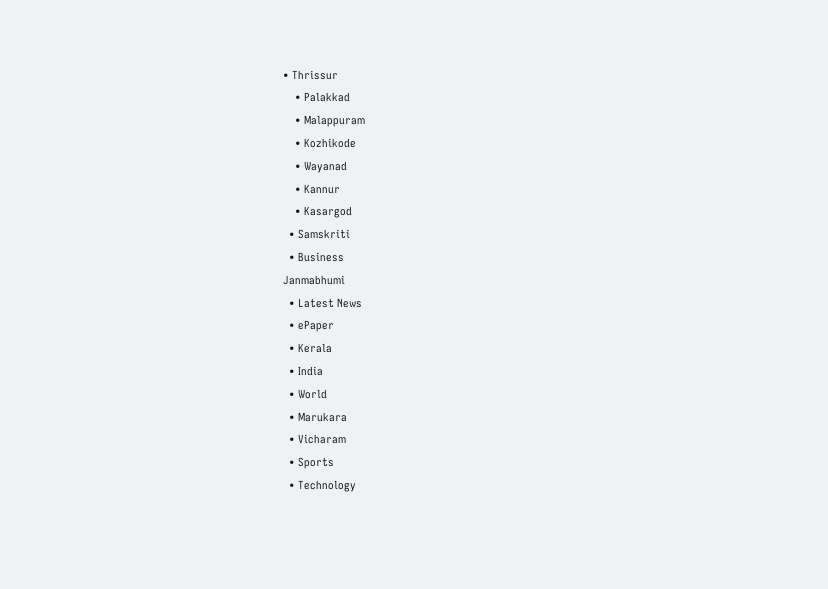• Thrissur
    • Palakkad
    • Malappuram
    • Kozhikode
    • Wayanad
    • Kannur
    • Kasargod
  • Samskriti
  • Business
Janmabhumi
  • Latest News
  • ePaper
  • Kerala
  • India
  • World
  • Marukara
  • Vicharam
  • Sports
  • Technology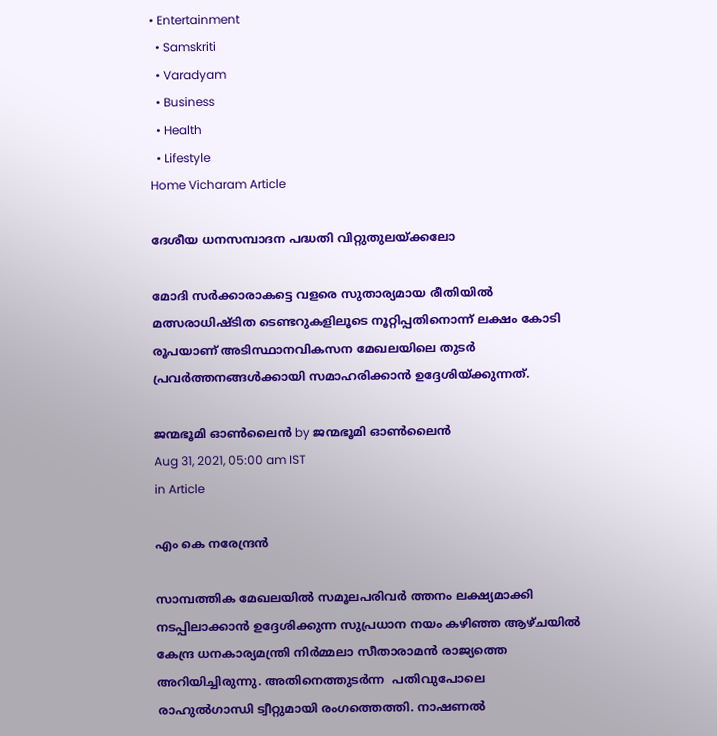• Entertainment
  • Samskriti
  • Varadyam
  • Business
  • Health
  • Lifestyle
Home Vicharam Article

ദേശീയ ധനസമ്പാദന പദ്ധതി വിറ്റുതുലയ്‌ക്കലോ

മോദി സര്‍ക്കാരാകട്ടെ വളരെ സുതാര്യമായ രീതിയില്‍ മത്സരാധിഷ്ടിത ടെണ്ടറുകളിലൂടെ നൂറ്റിപ്പതിനൊന്ന് ലക്ഷം കോടി രൂപയാണ് അടിസ്ഥാനവികസന മേഖലയിലെ തുടര്‍ പ്രവര്‍ത്തനങ്ങള്‍ക്കായി സമാഹരിക്കാന്‍ ഉദ്ദേശിയ്‌ക്കുന്നത്.

ജന്മഭൂമി ഓണ്‍ലൈന്‍ by ജന്മഭൂമി ഓണ്‍ലൈന്‍
Aug 31, 2021, 05:00 am IST
in Article

എം കെ നരേന്ദ്രന്‍

സാമ്പത്തിക മേഖലയില്‍ സമൂലപരിവര്‍ ത്തനം ലക്ഷ്യമാക്കി നടപ്പിലാക്കാന്‍ ഉദ്ദേശിക്കുന്ന സുപ്രധാന നയം കഴിഞ്ഞ ആഴ്ചയില്‍ കേന്ദ്ര ധനകാര്യമന്ത്രി നിര്‍മ്മലാ സീതാരാമന്‍ രാജ്യത്തെ അറിയിച്ചിരുന്നു. അതിനെത്തുടര്‍ന്ന  പതിവുപോലെ രാഹുല്‍ഗാന്ധി ട്വീറ്റുമായി രംഗത്തെത്തി. നാഷണല്‍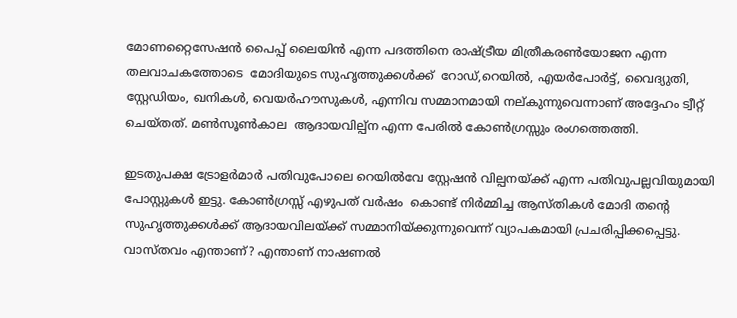മോണറ്റൈസേഷന്‍ പൈപ്പ് ലൈയിന്‍ എന്ന പദത്തിനെ രാഷ്‌ട്രീയ മിത്രീകരണ്‍യോജന എന്ന തലവാചകത്തോടെ  മോദിയുടെ സുഹൃത്തുക്കള്‍ക്ക്  റോഡ്,റെയില്‍, എയര്‍പോര്‍ട്ട്, വൈദ്യുതി, സ്റ്റേഡിയം, ഖനികള്‍, വെയര്‍ഹൗസുകള്‍, എന്നിവ സമ്മാനമായി നല്കുന്നുവെന്നാണ് അദ്ദേഹം ട്വീറ്റ് ചെയ്തത്. മണ്‍സൂണ്‍കാല  ആദായവില്പ്‌ന എന്ന പേരില്‍ കോണ്‍ഗ്രസ്സും രംഗത്തെത്തി.

ഇടതുപക്ഷ ട്രോളര്‍മാര്‍ പതിവുപോലെ റെയില്‍വേ സ്റ്റേഷന്‍ വില്പനയ്‌ക്ക് എന്ന പതിവുപല്ലവിയുമായി പോസ്റ്റുകള്‍ ഇട്ടു. കോണ്‍ഗ്രസ്സ് എഴുപത് വര്‍ഷം  കൊണ്ട് നിര്‍മ്മിച്ച ആസ്തികള്‍ മോദി തന്റെ സുഹൃത്തുക്കള്‍ക്ക് ആദായവിലയ്‌ക്ക് സമ്മാനിയ്‌ക്കുന്നുവെന്ന് വ്യാപകമായി പ്രചരിപ്പിക്കപ്പെട്ടു. വാസ്തവം എന്താണ്? എന്താണ് നാഷണല്‍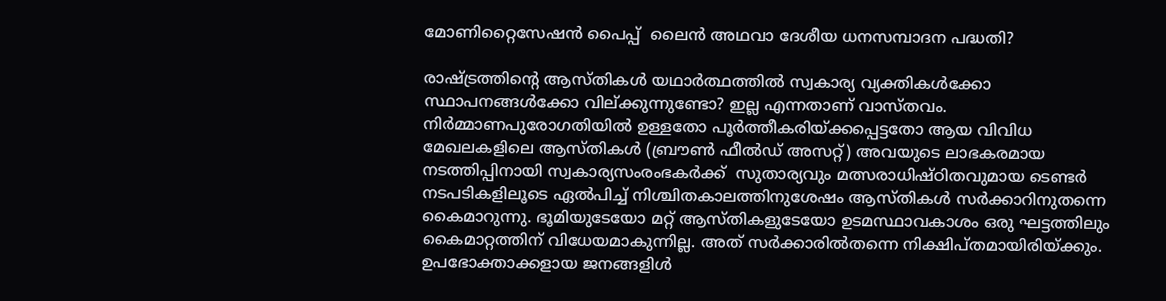മോണിറ്റൈസേഷന്‍ പൈപ്പ്  ലൈന്‍ അഥവാ ദേശീയ ധനസമ്പാദന പദ്ധതി?

രാഷ്‌ട്രത്തിന്റെ ആസ്തികള്‍ യഥാര്‍ത്ഥത്തില്‍ സ്വകാര്യ വ്യക്തികള്‍ക്കോ സ്ഥാപനങ്ങള്‍ക്കോ വില്ക്കുന്നുണ്ടോ? ഇല്ല എന്നതാണ് വാസ്തവം. നിര്‍മ്മാണപുരോഗതിയില്‍ ഉള്ളതോ പൂര്‍ത്തീകരിയ്‌ക്കപ്പെട്ടതോ ആയ വിവിധ മേഖലകളിലെ ആസ്തികള്‍ (ബ്രൗണ്‍ ഫീല്‍ഡ് അസറ്റ്) അവയുടെ ലാഭകരമായ നടത്തിപ്പിനായി സ്വകാര്യസംരംഭകര്‍ക്ക്  സുതാര്യവും മത്സരാധിഷ്ഠിതവുമായ ടെണ്ടര്‍ നടപടികളിലൂടെ ഏല്‍പിച്ച് നിശ്ചിതകാലത്തിനുശേഷം ആസ്തികള്‍ സര്‍ക്കാറിനുതന്നെ കൈമാറുന്നു. ഭൂമിയുടേയോ മറ്റ് ആസ്തികളുടേയോ ഉടമസ്ഥാവകാശം ഒരു ഘട്ടത്തിലും കൈമാറ്റത്തിന് വിധേയമാകുന്നില്ല. അത് സര്‍ക്കാരില്‍തന്നെ നിക്ഷിപ്തമായിരിയ്‌ക്കും. ഉപഭോക്താക്കളായ ജനങ്ങളിള്‍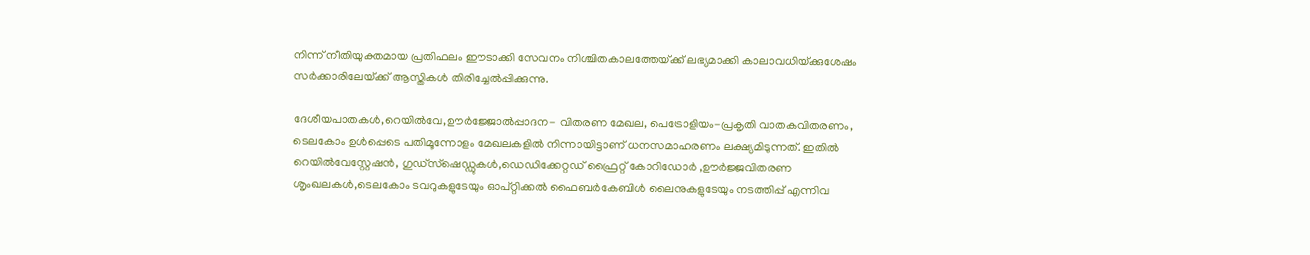നിന്ന് നീതിയുക്തമായ പ്രതിഫലം ഈടാക്കി സേവനം നിശ്ചിതകാലത്തേയ്‌ക്ക് ലഭ്യമാക്കി കാലാവധിയ്‌ക്കുശേഷം സര്‍ക്കാരിലേയ്‌ക്ക് ആസ്തികള്‍ തിരിച്ചേല്‍പ്പിക്കുന്നു.

ദേശീയപാതകള്‍,റെയില്‍വേ,ഊര്‍ജ്ജോല്‍പ്പാദന- വിതരണ മേഖല, പെട്രോളിയം-പ്രകൃതി വാതകവിതരണം, ടെലകോം ഉള്‍പ്പെടെ പതിമൂന്നോളം മേഖലകളില്‍ നിന്നായിട്ടാണ് ധനസമാഹരണം ലക്ഷ്യമിടുന്നത്. ഇതില്‍ റെയില്‍വേസ്റ്റേഷന്‍, ഗുഡ്‌സ്‌ഷെഡ്ഡുകള്‍,ഡെഡിക്കേറ്റഡ് ഫ്രൈറ്റ് കോറിഡോര്‍ ,ഊര്‍ജ്ജവിതരണ ശൃംഖലകള്‍,ടെലകോം ടവറുകളുടേയും ഓപ്റ്റിക്കല്‍ ഫൈബര്‍കേബിള്‍ ലൈനുകളുടേയും നടത്തിപ്പ് എന്നിവ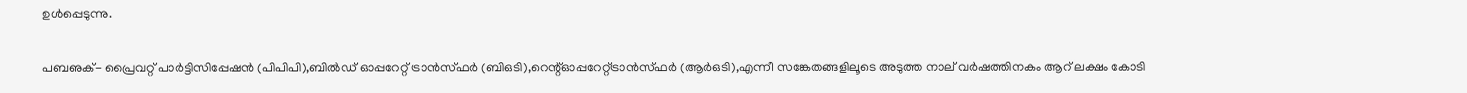ഉള്‍പ്പെടുന്നു.

പബഌക്- പ്രൈവറ്റ് പാര്‍ട്ടിസിപ്പേഷന്‍ (പിപിപി),ബില്‍ഡ് ഓപ്പറേറ്റ് ട്രാന്‍സ്ഫര്‍ (ബിഒടി),റെന്റ്ഓപ്പറേറ്റ്ട്രാന്‍സ്ഫര്‍ (ആര്‍ഒടി),എന്നീ സങ്കേതങ്ങളിലൂടെ അടുത്ത നാല് വര്‍ഷത്തിനകം ആറ് ലക്ഷം കോടി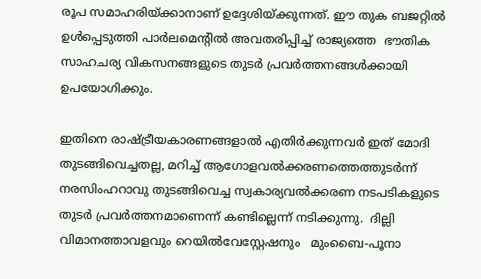രൂപ സമാഹരിയ്‌ക്കാനാണ് ഉദ്ദേശിയ്‌ക്കുന്നത്. ഈ തുക ബജറ്റില്‍  ഉള്‍പ്പെടുത്തി പാര്‍ലമെന്റില്‍ അവതരിപ്പിച്ച് രാജ്യത്തെ  ഭൗതിക സാഹചര്യ വികസനങ്ങളുടെ തുടര്‍ പ്രവര്‍ത്തനങ്ങള്‍ക്കായി ഉപയോഗിക്കും.

ഇതിനെ രാഷ്‌ട്രീയകാരണങ്ങളാല്‍ എതിര്‍ക്കുന്നവര്‍ ഇത് മോദി തുടങ്ങിവെച്ചതല്ല, മറിച്ച് ആഗോളവല്‍ക്കരണത്തെത്തുടര്‍ന്ന്  നരസിംഹറാവു തുടങ്ങിവെച്ച സ്വകാര്യവല്‍ക്കരണ നടപടികളുടെ തുടര്‍ പ്രവര്‍ത്തനമാണെന്ന് കണ്ടില്ലെന്ന് നടിക്കുന്നു.  ദില്ലി വിമാനത്താവളവും റെയില്‍വേസ്റ്റേഷനും   മുംബൈ-പൂനാ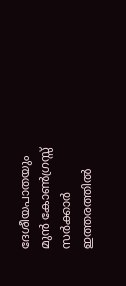ദേശീയപാതയും മുന്‍ കോണ്‍ഗ്രസ്സ് സര്‍ക്കാര്‍ ഇത്തരത്തില്‍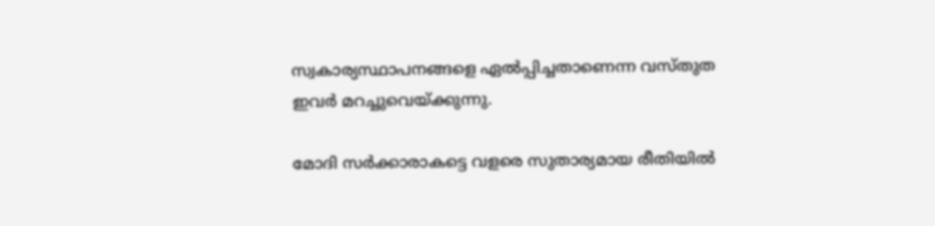സ്വകാര്യസ്ഥാപനങ്ങളെ ഏല്‍പ്പിച്ചതാണെന്ന വസ്തുത ഇവര്‍ മറച്ചുവെയ്‌ക്കുന്നു.

മോദി സര്‍ക്കാരാകട്ടെ വളരെ സുതാര്യമായ രീതിയില്‍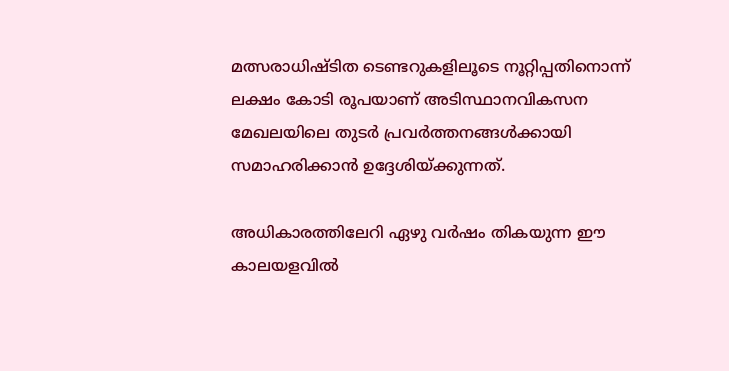മത്സരാധിഷ്ടിത ടെണ്ടറുകളിലൂടെ നൂറ്റിപ്പതിനൊന്ന് ലക്ഷം കോടി രൂപയാണ് അടിസ്ഥാനവികസന മേഖലയിലെ തുടര്‍ പ്രവര്‍ത്തനങ്ങള്‍ക്കായി സമാഹരിക്കാന്‍ ഉദ്ദേശിയ്‌ക്കുന്നത്.

അധികാരത്തിലേറി ഏഴു വര്‍ഷം തികയുന്ന ഈ കാലയളവില്‍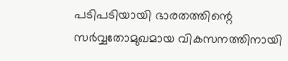പടിപടിയായി ഭാരതത്തിന്റെ സര്‍വ്വതോമുഖമായ വികസനത്തിനായി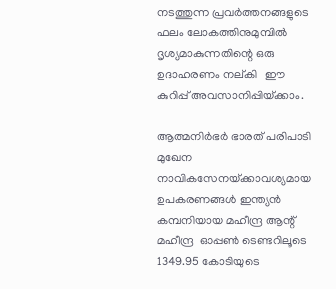നടത്തുന്ന പ്രവര്‍ത്തനങ്ങളുടെ ഫലം ലോകത്തിനുമുമ്പില്‍ ദൃശ്യമാകുന്നതിന്റെ ഒരു ഉദാഹരണം നല്കി   ഈ കുറിപ്പ് അവസാനിപ്പിയ്‌ക്കാം.

ആത്മനിര്‍ഭര്‍ ഭാരത് പരിപാടി മുഖേന നാവികസേനയ്‌ക്കാവശ്യമായ ഉപകരണങ്ങള്‍ ഇന്ത്യന്‍ കമ്പനിയായ മഹീന്ദ്ര ആന്റ് മഹീന്ദ്ര  ഓപ്പണ്‍ ടെണ്ടറിലൂടെ 1349.95 കോടിയുടെ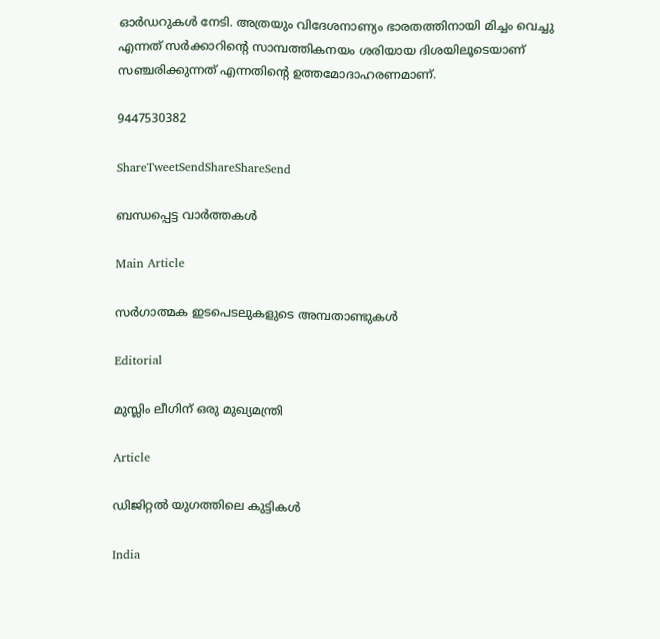ഓര്‍ഡറുകള്‍ നേടി. അത്രയും വിദേശനാണ്യം ഭാരതത്തിനായി മിച്ചം വെച്ചു എന്നത് സര്‍ക്കാറിന്റെ സാമ്പത്തികനയം ശരിയായ ദിശയിലൂടെയാണ് സഞ്ചരിക്കുന്നത് എന്നതിന്റെ ഉത്തമോദാഹരണമാണ്.

9447530382

ShareTweetSendShareShareSend

ബന്ധപ്പെട്ട വാര്‍ത്തകള്‍

Main Article

സര്‍ഗാത്മക ഇടപെടലുകളുടെ അമ്പതാണ്ടുകള്‍

Editorial

മുസ്ലിം ലീഗിന് ഒരു മുഖ്യമന്ത്രി

Article

ഡിജിറ്റല്‍ യുഗത്തിലെ കുട്ടികള്‍

India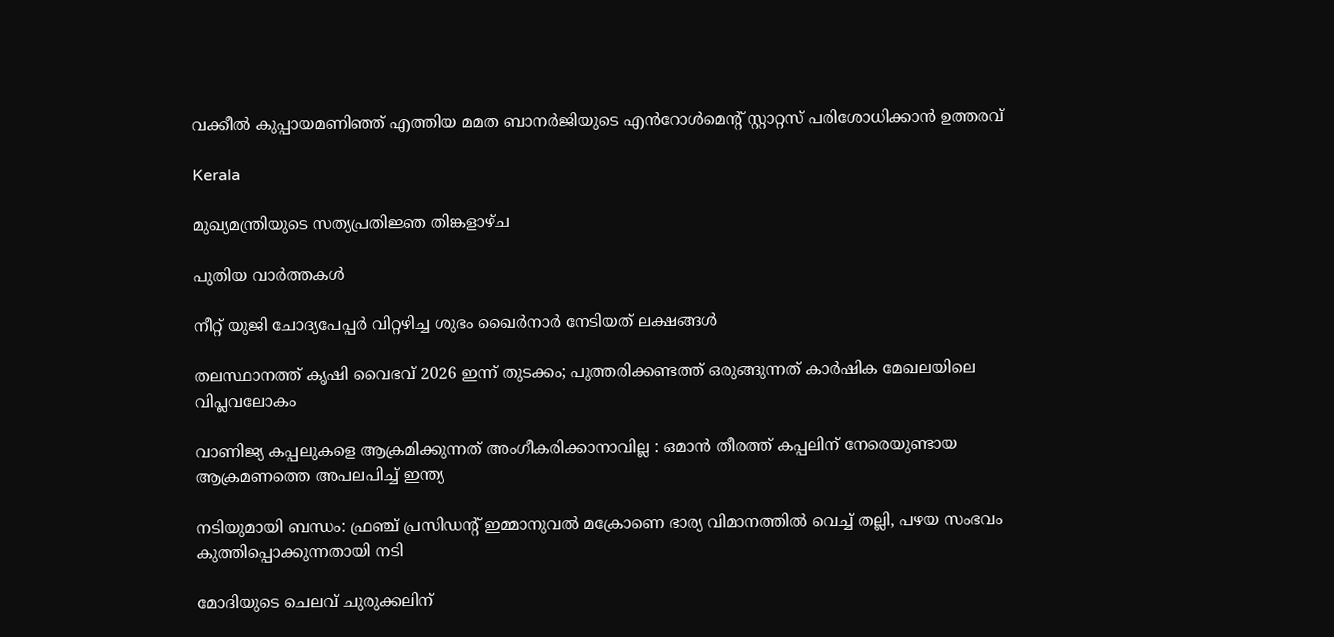വക്കീൽ കുപ്പായമണിഞ്ഞ് എത്തിയ മമത ബാനർജിയുടെ എൻറോൾമെന്റ് സ്റ്റാറ്റസ് പരിശോധിക്കാൻ ഉത്തരവ്

Kerala

മുഖ്യമന്ത്രിയുടെ സത്യപ്രതിജ്ഞ തിങ്കളാഴ്ച

പുതിയ വാര്‍ത്തകള്‍

നീറ്റ് യുജി ചോദ്യപേപ്പര്‍ വിറ്റഴിച്ച ശുഭം ഖൈര്‍നാര്‍ നേടിയത് ലക്ഷങ്ങള്‍

തലസ്ഥാനത്ത് കൃഷി വൈഭവ് 2026 ഇന്ന് തുടക്കം; പുത്തരിക്കണ്ടത്ത് ഒരുങ്ങുന്നത് കാര്‍ഷിക മേഖലയിലെ വിപ്ലവലോകം

വാണിജ്യ കപ്പലുകളെ ആക്രമിക്കുന്നത് അംഗീകരിക്കാനാവില്ല : ഒമാൻ തീരത്ത് കപ്പലിന് നേരെയുണ്ടായ ആക്രമണത്തെ അപലപിച്ച് ഇന്ത്യ

നടിയുമായി ബന്ധം: ഫ്രഞ്ച് പ്രസിഡന്റ് ഇമ്മാനുവൽ മക്രോണെ ഭാര്യ വിമാനത്തില്‍ വെച്ച് തല്ലി, പഴയ സംഭവം കുത്തിപ്പൊക്കുന്നതായി നടി

മോദിയുടെ ചെലവ് ചുരുക്കലിന്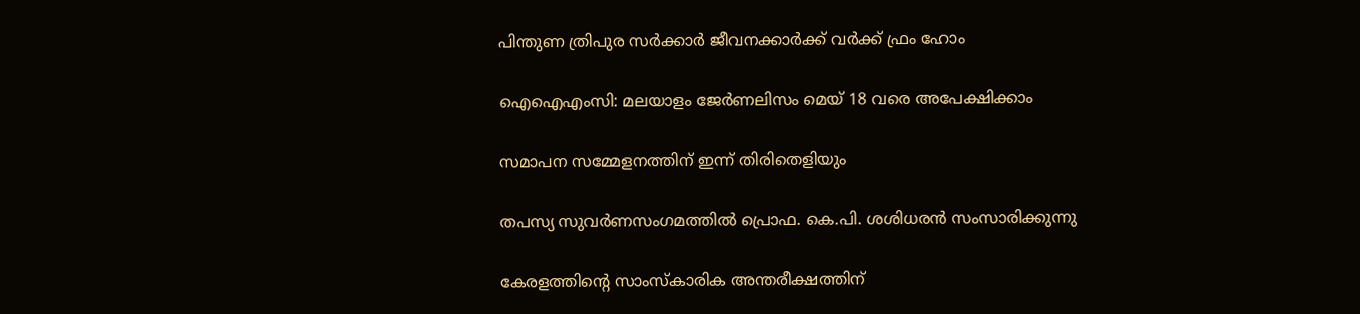പിന്തുണ ത്രിപുര സര്‍ക്കാര്‍ ജീവനക്കാര്‍ക്ക് വര്‍ക്ക് ഫ്രം ഹോം

ഐഐഎംസി: മലയാളം ജേര്‍ണലിസം മെയ് 18 വരെ അപേക്ഷിക്കാം

സമാപന സമ്മേളനത്തിന് ഇന്ന് തിരിതെളിയും

തപസ്യ സുവര്‍ണസംഗമത്തില്‍ പ്രൊഫ. കെ.പി. ശശിധരന്‍ സംസാരിക്കുന്നു

കേരളത്തിന്റെ സാംസ്‌കാരിക അന്തരീക്ഷത്തിന്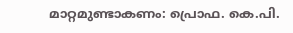മാറ്റമുണ്ടാകണം: പ്രൊഫ. കെ.പി.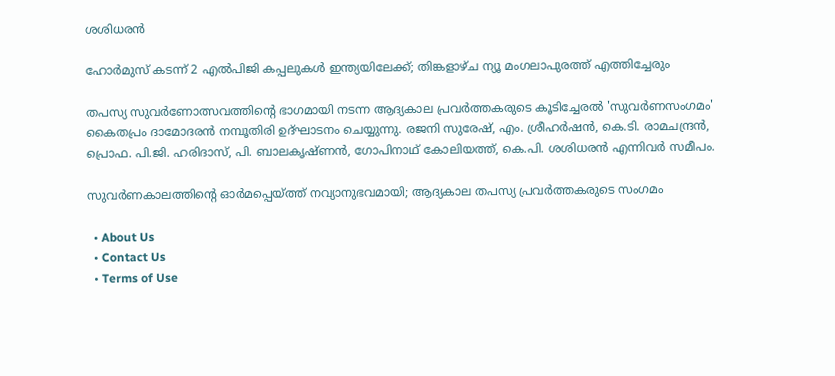ശശിധരന്‍

ഹോർമുസ് കടന്ന് 2 എൽപിജി കപ്പലുകൾ ഇന്ത്യയിലേക്ക്; തിങ്കളാഴ്ച ന്യൂ മംഗലാപുരത്ത് എത്തിച്ചേരും

തപസ്യ സുവര്‍ണോത്സവത്തിന്റെ ഭാഗമായി നടന്ന ആദ്യകാല പ്രവര്‍ത്തകരുടെ കൂടിച്ചേരല്‍ 'സുവര്‍ണസംഗമം' കൈതപ്രം ദാമോദരന്‍ നമ്പൂതിരി ഉദ്ഘാടനം ചെയ്യുന്നു. രജനി സുരേഷ്, എം. ശ്രീഹര്‍ഷന്‍, കെ.ടി. രാമചന്ദ്രന്‍, പ്രൊഫ. പി.ജി. ഹരിദാസ്, പി. ബാലകൃഷ്ണന്‍, ഗോപിനാഥ് കോലിയത്ത്, കെ.പി. ശശിധരന്‍ എന്നിവര്‍ സമീപം.

സുവര്‍ണകാലത്തിന്റെ ഓര്‍മപ്പെയ്‌ത്ത് നവ്യാനുഭവമായി; ആദ്യകാല തപസ്യ പ്രവര്‍ത്തകരുടെ സംഗമം

  • About Us
  • Contact Us
  • Terms of Use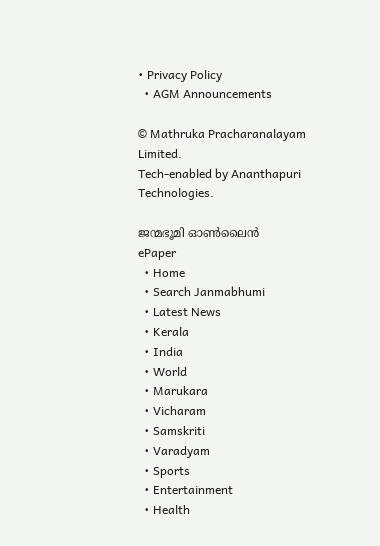• Privacy Policy
  • AGM Announcements

© Mathruka Pracharanalayam Limited.
Tech-enabled by Ananthapuri Technologies.

ജന്മഭൂമി ഓണ്‍ലൈന്‍
ePaper
  • Home
  • Search Janmabhumi
  • Latest News
  • Kerala
  • India
  • World
  • Marukara
  • Vicharam
  • Samskriti
  • Varadyam
  • Sports
  • Entertainment
  • Health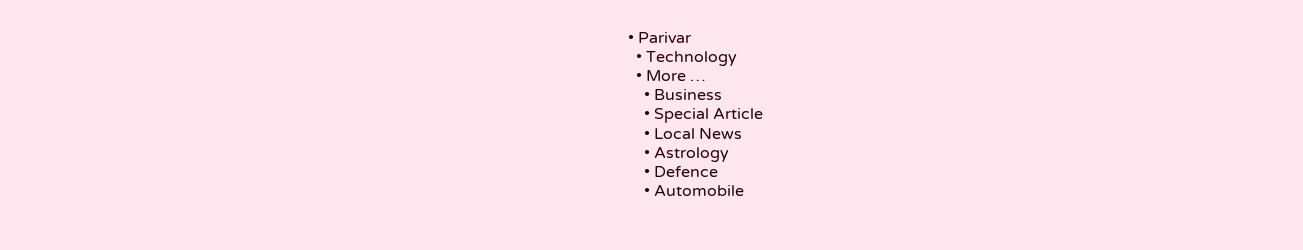• Parivar
  • Technology
  • More …
    • Business
    • Special Article
    • Local News
    • Astrology
    • Defence
    • Automobile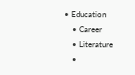• Education
    • Career
    • Literature
    •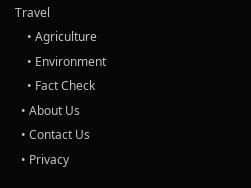Travel
    • Agriculture
    • Environment
    • Fact Check
  • About Us
  • Contact Us
  • Privacy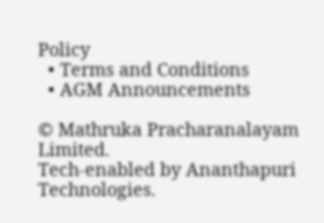Policy
  • Terms and Conditions
  • AGM Announcements

© Mathruka Pracharanalayam Limited.
Tech-enabled by Ananthapuri Technologies.